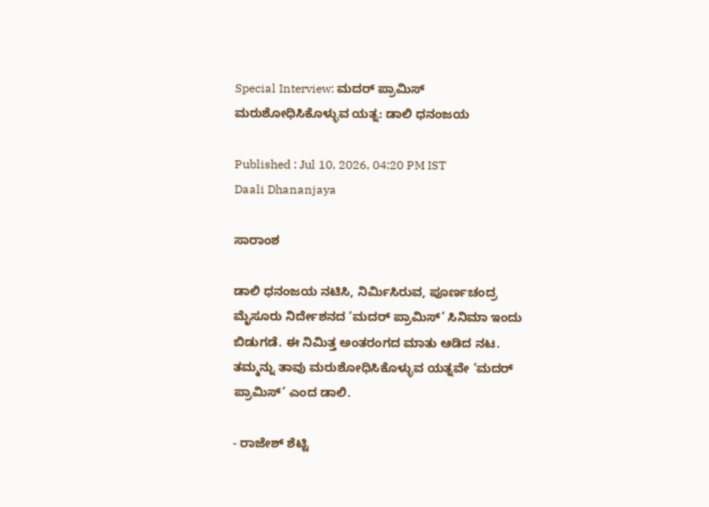Special Interview: ಮದರ್‌ ಪ್ರಾಮಿಸ್‌ ಮರುಶೋಧಿಸಿಕೊಳ್ಳುವ ಯತ್ನ: ಡಾಲಿ ಧನಂಜಯ

Published : Jul 10, 2026, 04:20 PM IST
Daali Dhananjaya

ಸಾರಾಂಶ

ಡಾಲಿ ಧನಂಜಯ ನಟಿಸಿ, ನಿರ್ಮಿಸಿರುವ, ಪೂರ್ಣಚಂದ್ರ ಮೈಸೂರು ನಿರ್ದೇಶನದ ‘ಮದರ್ ಪ್ರಾಮಿಸ್’ ಸಿನಿಮಾ ಇಂದು ಬಿಡುಗಡೆ. ಈ ನಿಮಿತ್ತ ಅಂತರಂಗದ ಮಾತು ಆಡಿದ ನಟ. ತಮ್ಮನ್ನು ತಾವು ಮರುಶೋಧಿಸಿಕೊಳ್ಳುವ ಯತ್ನವೇ ‘ಮದರ್‌ ಪ್ರಾಮಿಸ್’ ಎಂದ ಡಾಲಿ.

- ರಾಜೇಶ್ ಶೆಟ್ಟಿ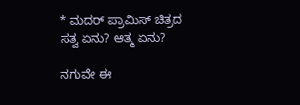* ಮದರ್ ಪ್ರಾಮಿಸ್ ಚಿತ್ರದ ಸತ್ವ ಏನು? ಆತ್ಮ ಏನು?

ನಗುವೇ ಈ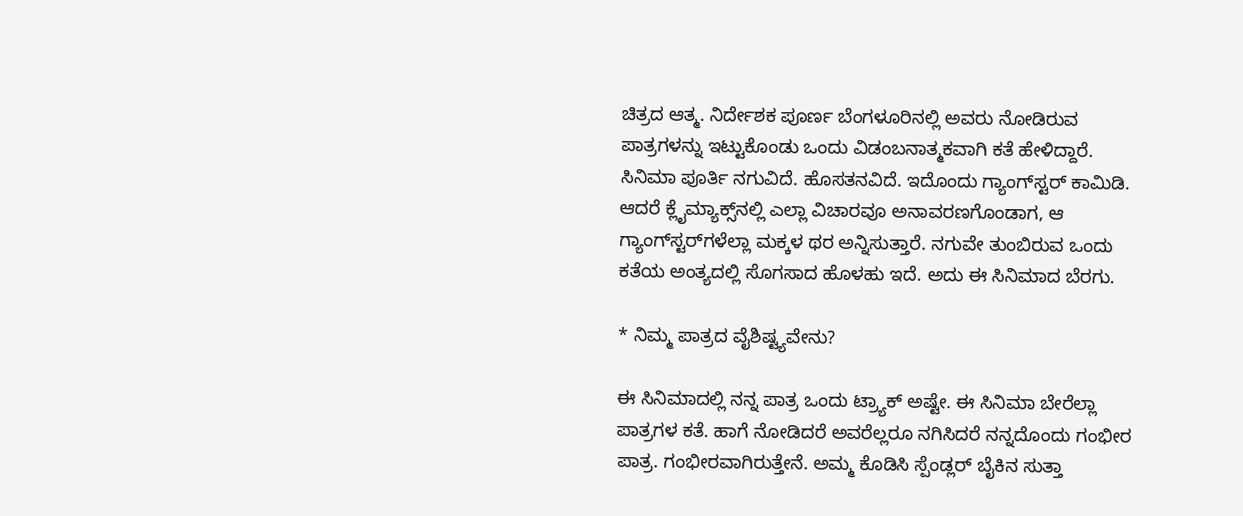ಚಿತ್ರದ ಆತ್ಮ. ನಿರ್ದೇಶಕ ಪೂರ್ಣ ಬೆಂಗಳೂರಿನಲ್ಲಿ ಅವರು ನೋಡಿರುವ ಪಾತ್ರಗಳನ್ನು ಇಟ್ಟುಕೊಂಡು ಒಂದು ವಿಡಂಬನಾತ್ಮಕವಾಗಿ ಕತೆ ಹೇಳಿದ್ದಾರೆ. ಸಿನಿಮಾ ಪೂರ್ತಿ ನಗುವಿದೆ. ಹೊಸತನವಿದೆ. ಇದೊಂದು ಗ್ಯಾಂಗ್‌ಸ್ಟರ್‌ ಕಾಮಿಡಿ. ಆದರೆ ಕ್ಲೈಮ್ಯಾಕ್ಸ್‌ನಲ್ಲಿ ಎಲ್ಲಾ ವಿಚಾರವೂ ಅನಾವರಣಗೊಂಡಾಗ, ಆ ಗ್ಯಾಂಗ್‌ಸ್ಟರ್‌ಗಳೆಲ್ಲಾ ಮಕ್ಕಳ ಥರ ಅನ್ನಿಸುತ್ತಾರೆ. ನಗುವೇ ತುಂಬಿರುವ ಒಂದು ಕತೆಯ ಅಂತ್ಯದಲ್ಲಿ ಸೊಗಸಾದ ಹೊ‍ಳಹು ಇದೆ. ಅದು ಈ ಸಿನಿಮಾದ ಬೆರಗು.

* ನಿಮ್ಮ ಪಾತ್ರದ ವೈಶಿಷ್ಟ್ಯವೇನು?

ಈ ಸಿನಿಮಾದಲ್ಲಿ ನನ್ನ ಪಾತ್ರ ಒಂದು ಟ್ರ್ಯಾಕ್‌ ಅಷ್ಟೇ. ಈ ಸಿನಿಮಾ ಬೇರೆಲ್ಲಾ ಪಾತ್ರಗಳ ಕತೆ. ಹಾಗೆ ನೋಡಿದರೆ ಅವರೆಲ್ಲರೂ ನಗಿಸಿದರೆ ನನ್ನದೊಂದು ಗಂಭೀರ ಪಾತ್ರ. ಗಂಭೀರವಾಗಿರುತ್ತೇನೆ. ಅಮ್ಮ ಕೊಡಿಸಿ ಸ್ಪೆಂಡ್ಲರ್‌ ಬೈಕಿನ ಸುತ್ತಾ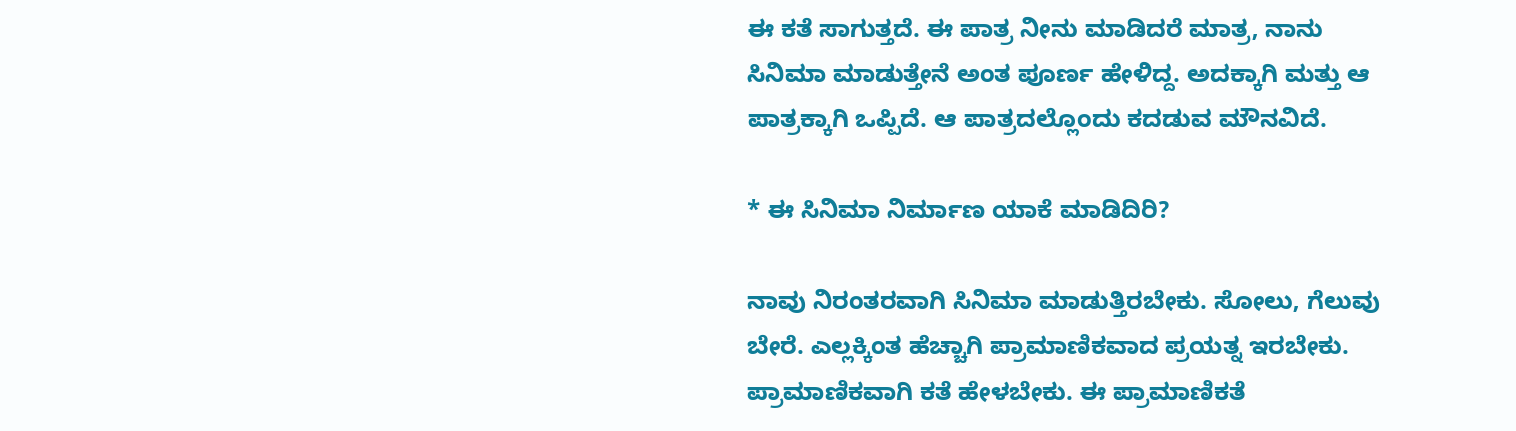ಈ ಕತೆ ಸಾಗುತ್ತದೆ. ಈ ಪಾತ್ರ ನೀನು ಮಾಡಿದರೆ ಮಾತ್ರ, ನಾನು ಸಿನಿಮಾ ಮಾಡುತ್ತೇನೆ ಅಂತ ಪೂರ್ಣ ಹೇಳಿದ್ದ. ಅದಕ್ಕಾಗಿ ಮತ್ತು ಆ ಪಾತ್ರಕ್ಕಾಗಿ ಒಪ್ಪಿದೆ. ಆ ಪಾತ್ರದಲ್ಲೊಂದು ಕದಡುವ ಮೌನವಿದೆ.

* ಈ ಸಿನಿಮಾ ನಿರ್ಮಾಣ ಯಾಕೆ ಮಾಡಿದಿರಿ?

ನಾವು ನಿರಂತರವಾಗಿ ಸಿನಿಮಾ ಮಾಡುತ್ತಿರಬೇಕು. ಸೋಲು, ಗೆಲುವು ಬೇರೆ. ಎಲ್ಲಕ್ಕಿಂತ ಹೆಚ್ಚಾಗಿ ಪ್ರಾಮಾಣಿಕವಾದ ಪ್ರಯತ್ನ ಇರಬೇಕು. ಪ್ರಾಮಾಣಿಕವಾಗಿ ಕತೆ ಹೇಳಬೇಕು. ಈ ಪ್ರಾಮಾಣಿಕತೆ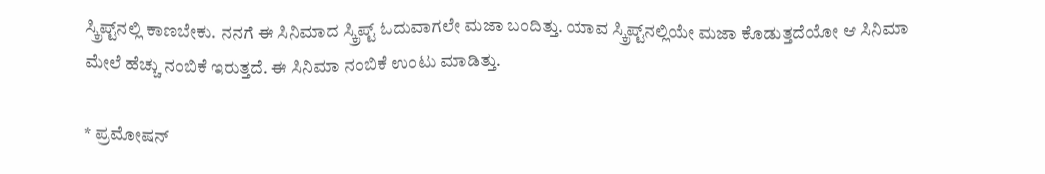ಸ್ಕ್ರಿಪ್ಟ್‌ನಲ್ಲಿ ಕಾಣಬೇಕು. ನನಗೆ ಈ ಸಿನಿಮಾದ ಸ್ಕ್ರಿಪ್ಟ್‌ ಓದುವಾಗಲೇ ಮಜಾ ಬಂದಿತ್ತು. ಯಾವ ಸ್ಕ್ರಿಪ್ಟ್‌ನಲ್ಲಿಯೇ ಮಜಾ ಕೊಡುತ್ತದೆಯೋ ಆ ಸಿನಿಮಾ ಮೇಲೆ ಹೆಚ್ಚು ನಂಬಿಕೆ ಇರುತ್ತದೆ. ಈ ಸಿನಿಮಾ ನಂಬಿಕೆ ಉಂಟು ಮಾಡಿತ್ತು.

* ಪ್ರಮೋಷನ್‌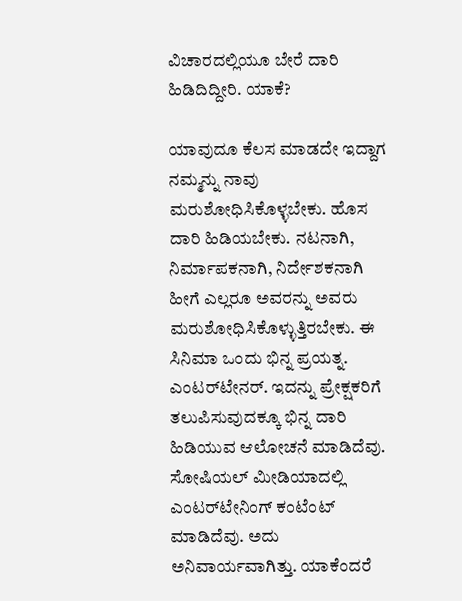ವಿಚಾರದಲ್ಲಿಯೂ ಬೇರೆ ದಾರಿ ಹಿಡಿದಿದ್ದೀರಿ. ಯಾಕೆ?

ಯಾವುದೂ ಕೆಲಸ ಮಾಡದೇ ಇದ್ದಾಗ ನಮ್ಮನ್ನು ನಾವು ಮರುಶೋಧಿಸಿಕೊಳ್ಳಬೇಕು. ಹೊಸ ದಾರಿ ಹಿಡಿಯಬೇಕು. ನಟನಾಗಿ, ನಿರ್ಮಾಪಕನಾಗಿ, ನಿರ್ದೇಶಕನಾಗಿ ಹೀಗೆ ಎಲ್ಲರೂ ಅವರನ್ನು ಅವರು ಮರುಶೋಧಿಸಿಕೊಳ್ಳುತ್ತಿರಬೇಕು. ಈ ಸಿನಿಮಾ ಒಂದು ಭಿನ್ನ ಪ್ರಯತ್ನ. ಎಂಟರ್‌ಟೇನರ್‌. ಇದನ್ನು ಪ್ರೇಕ್ಷಕರಿಗೆ ತಲುಪಿಸುವುದಕ್ಕೂ ಭಿನ್ನ ದಾರಿ ಹಿಡಿಯುವ ಆಲೋಚನೆ ಮಾಡಿದೆವು. ಸೋಷಿಯಲ್‌ ಮೀಡಿಯಾದಲ್ಲಿ ಎಂಟರ್‌ಟೇನಿಂಗ್‌ ಕಂಟೆಂಟ್‌ ಮಾಡಿದೆವು. ಅದು ಅನಿವಾರ್ಯವಾಗಿತ್ತು. ಯಾಕೆಂದರೆ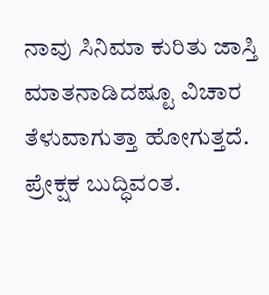ನಾವು ಸಿನಿಮಾ ಕುರಿತು ಜಾಸ್ತಿ ಮಾತನಾಡಿದಷ್ಟೂ ವಿಚಾರ ತೆಳುವಾಗುತ್ತಾ ಹೋಗುತ್ತದೆ. ಪ್ರೇಕ್ಷಕ ಬುದ್ಧಿವಂತ.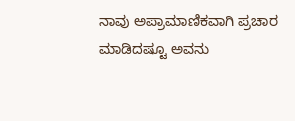ನಾವು ಅಪ್ರಾಮಾಣಿಕವಾಗಿ ಪ್ರಚಾರ ಮಾಡಿದಷ್ಟೂ ಅವನು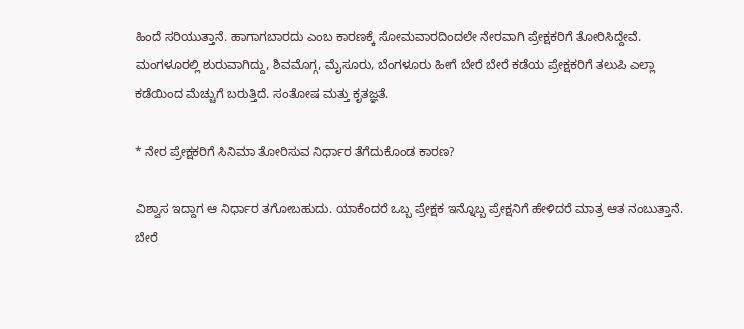ಹಿಂದೆ ಸರಿಯುತ್ತಾನೆ. ಹಾಗಾಗಬಾರದು ಎಂಬ ಕಾರಣಕ್ಕೆ ಸೋಮವಾರದಿಂದಲೇ ನೇರವಾಗಿ ಪ್ರೇಕ್ಷಕರಿಗೆ ತೋರಿಸಿದ್ದೇವೆ. ಮಂಗಳೂರಲ್ಲಿ ಶುರುವಾಗಿದ್ದು, ಶಿವಮೊಗ್ಗ, ಮೈಸೂರು, ಬೆಂಗಳೂರು ಹೀಗೆ ಬೇರೆ ಬೇರೆ ಕಡೆಯ ಪ್ರೇಕ್ಷಕರಿಗೆ ತಲುಪಿ ಎಲ್ಲಾ ಕಡೆಯಿಂದ ಮೆಚ್ಚುಗೆ ಬರುತ್ತಿದೆ. ಸಂತೋಷ ಮತ್ತು ಕೃತಜ್ಞತೆ.

* ನೇರ ಪ್ರೇಕ್ಷಕರಿಗೆ ಸಿನಿಮಾ ತೋರಿಸುವ ನಿರ್ಧಾರ ತೆಗೆದುಕೊಂಡ ಕಾರಣ?

ವಿಶ್ವಾಸ ಇದ್ದಾಗ ಆ ನಿರ್ಧಾರ ತಗೋಬಹುದು. ಯಾಕೆಂದರೆ ಒಬ್ಬ ಪ್ರೇಕ್ಷಕ ಇನ್ನೊಬ್ಬ ಪ್ರೇಕ್ಷನಿಗೆ ಹೇಳಿದರೆ ಮಾತ್ರ ಆತ ನಂಬುತ್ತಾನೆ. ಬೇರೆ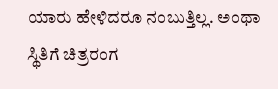ಯಾರು ಹೇಳಿದರೂ ನಂಬುತ್ತಿಲ್ಲ. ಅಂಥಾ ಸ್ಥಿತಿಗೆ ಚಿತ್ರರಂಗ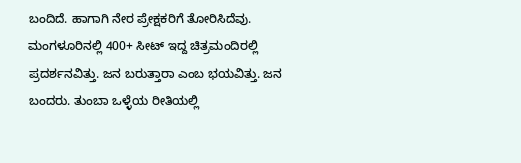ಬಂದಿದೆ. ಹಾಗಾಗಿ ನೇರ ಪ್ರೇಕ್ಷಕರಿಗೆ ತೋರಿಸಿದೆವು. ಮಂಗಳೂರಿನಲ್ಲಿ 400+ ಸೀಟ್ ಇದ್ದ ಚಿತ್ರಮಂದಿರಲ್ಲಿ ಪ್ರದರ್ಶನವಿತ್ತು. ಜನ ಬರುತ್ತಾರಾ ಎಂಬ ಭಯವಿತ್ತು. ಜನ ಬಂದರು. ತುಂಬಾ ಒಳ್ಳೆಯ ರೀತಿಯಲ್ಲಿ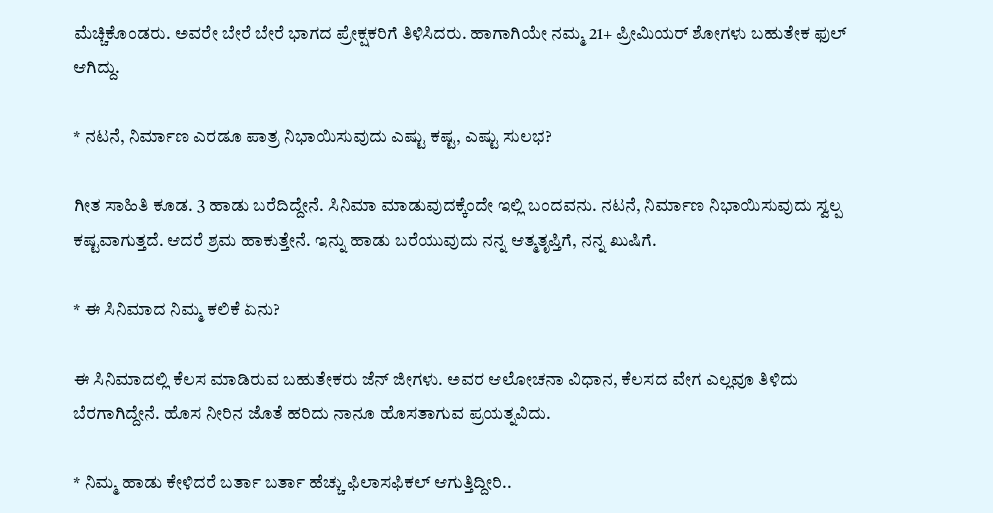ಮೆಚ್ಚಿಕೊಂಡರು. ಅವರೇ ಬೇರೆ ಬೇರೆ ಭಾಗದ ಪ್ರೇಕ್ಷಕರಿಗೆ ತಿಳಿಸಿದರು. ಹಾಗಾಗಿಯೇ ನಮ್ಮ 21+ ಪ್ರೀಮಿಯರ್ ಶೋಗಳು ಬಹುತೇಕ ಫುಲ್‌ ಆಗಿದ್ದು.

* ನಟನೆ, ನಿರ್ಮಾಣ ಎರಡೂ ಪಾತ್ರ ನಿಭಾಯಿಸುವುದು ಎಷ್ಟು ಕಷ್ಟ, ಎಷ್ಟು ಸುಲಭ?

ಗೀತ ಸಾಹಿತಿ ಕೂಡ. 3 ಹಾಡು ಬರೆದಿದ್ದೇನೆ. ಸಿನಿಮಾ ಮಾಡುವುದಕ್ಕೆಂದೇ ಇಲ್ಲಿ ಬಂದವನು. ನಟನೆ, ನಿರ್ಮಾಣ ನಿಭಾಯಿಸುವುದು ಸ್ವಲ್ಪ ಕಷ್ಟವಾಗುತ್ತದೆ. ಆದರೆ ಶ್ರಮ ಹಾಕುತ್ತೇನೆ. ಇನ್ನು ಹಾಡು ಬರೆಯುವುದು ನನ್ನ ಆತ್ಮತೃಪ್ತಿಗೆ, ನನ್ನ ಖುಷಿಗೆ.

* ಈ ಸಿನಿಮಾದ ನಿಮ್ಮ ಕಲಿಕೆ ಏನು?

ಈ ಸಿನಿಮಾದಲ್ಲಿ ಕೆಲಸ ಮಾಡಿರುವ ಬಹುತೇಕರು ಜೆನ್‌ ಜೀಗಳು. ಅವರ ಆಲೋಚನಾ ವಿಧಾನ, ಕೆಲಸದ ವೇಗ ಎಲ್ಲವೂ ತಿಳಿದು ಬೆರಗಾಗಿದ್ದೇನೆ. ಹೊಸ ನೀರಿನ ಜೊತೆ ಹರಿದು ನಾನೂ ಹೊಸತಾಗುವ ಪ್ರಯತ್ನವಿದು.

* ನಿಮ್ಮ ಹಾಡು ಕೇಳಿದರೆ ಬರ್ತಾ ಬರ್ತಾ ಹೆಚ್ಚು ಫಿಲಾಸಫಿಕಲ್ ಆಗುತ್ತಿದ್ದೀರಿ..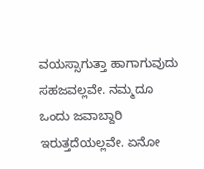ವಯಸ್ಸಾಗುತ್ತಾ ಹಾಗಾಗುವುದು ಸಹಜವಲ್ಲವೇ. ನಮ್ಮದೂ ಒಂದು ಜವಾಬ್ದಾರಿ ಇರುತ್ತದೆಯಲ್ಲವೇ. ಏನೋ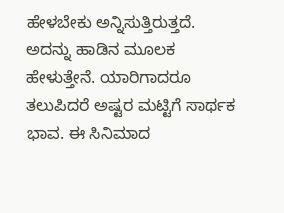ಹೇಳಬೇಕು ಅನ್ನಿಸುತ್ತಿರುತ್ತದೆ. ಅದನ್ನು ಹಾಡಿನ ಮೂಲಕ ಹೇಳುತ್ತೇನೆ. ಯಾರಿಗಾದರೂ ತಲುಪಿದರೆ ಅಷ್ಟರ ಮಟ್ಟಿಗೆ ಸಾರ್ಥಕ ಭಾವ. ಈ ಸಿನಿಮಾದ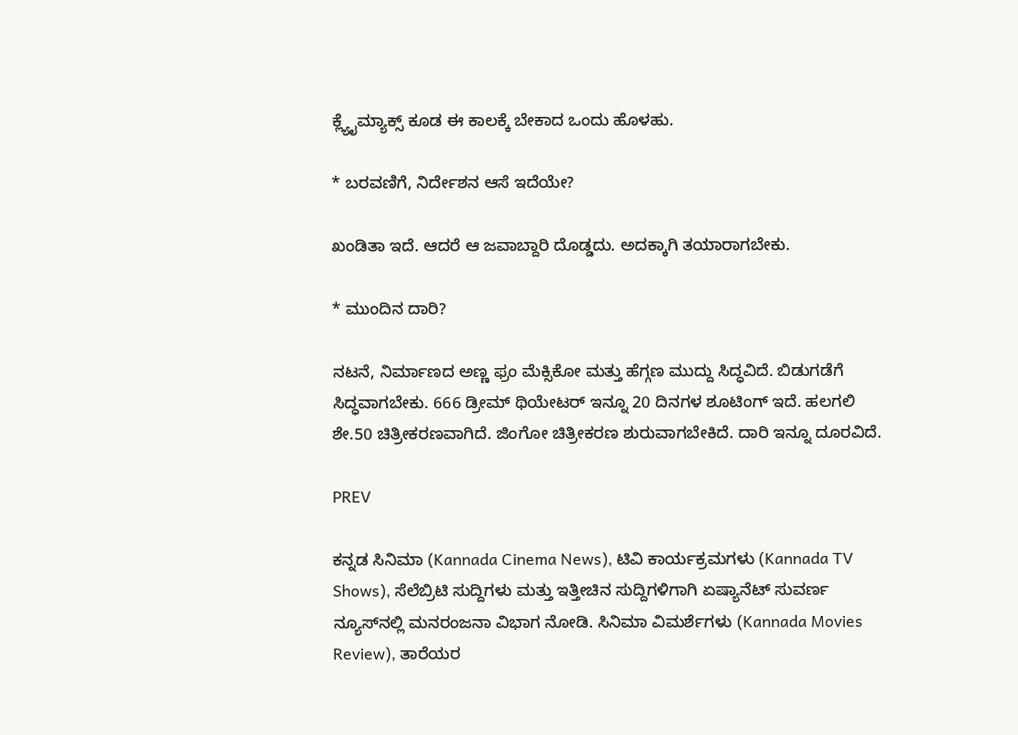ಕ್ಲ್ಯೈಮ್ಯಾಕ್ಸ್‌ ಕೂಡ ಈ ಕಾಲಕ್ಕೆ ಬೇಕಾದ ಒಂದು ಹೊಳಹು.

* ಬರವಣಿಗೆ, ನಿರ್ದೇಶನ ಆಸೆ ಇದೆಯೇ?

ಖಂಡಿತಾ ಇದೆ. ಆದರೆ ಆ ಜವಾಬ್ದಾರಿ ದೊಡ್ಡದು. ಅದಕ್ಕಾಗಿ ತಯಾರಾಗಬೇಕು.

* ಮುಂದಿನ ದಾರಿ?

ನಟನೆ, ನಿರ್ಮಾಣದ ಅಣ್ಣ ಫ್ರಂ ಮೆಕ್ಸಿಕೋ ಮತ್ತು ಹೆಗ್ಗಣ ಮುದ್ದು ಸಿದ್ಧವಿದೆ. ಬಿಡುಗಡೆಗೆ ಸಿದ್ಧವಾಗಬೇಕು. 666 ಡ್ರೀಮ್ ಥಿಯೇಟರ್‌ ಇನ್ನೂ 20 ದಿನಗಳ ಶೂಟಿಂಗ್‌ ಇದೆ. ಹಲಗಲಿ ಶೇ.50 ಚಿತ್ರೀಕರಣವಾಗಿದೆ. ಜಿಂಗೋ ಚಿತ್ರೀಕರಣ ಶುರುವಾಗಬೇಕಿದೆ. ದಾರಿ ಇನ್ನೂ ದೂರವಿದೆ.

PREV

ಕನ್ನಡ ಸಿನಿಮಾ (Kannada Cinema News), ಟಿವಿ ಕಾರ್ಯಕ್ರಮಗಳು (Kannada TV Shows), ಸೆಲೆಬ್ರಿಟಿ ಸುದ್ದಿಗಳು ಮತ್ತು ಇತ್ತೀಚಿನ ಸುದ್ದಿಗಳಿಗಾಗಿ ಏಷ್ಯಾನೆಟ್ ಸುವರ್ಣ ನ್ಯೂಸ್‌ನಲ್ಲಿ ಮನರಂಜನಾ ವಿಭಾಗ ನೋಡಿ. ಸಿನಿಮಾ ವಿಮರ್ಶೆಗಳು (Kannada Movies Review), ತಾರೆಯರ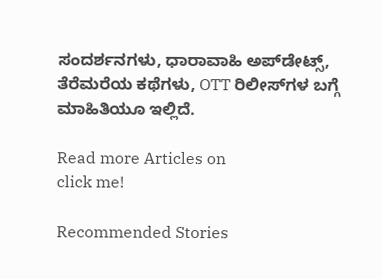ಸಂದರ್ಶನಗಳು, ಧಾರಾವಾಹಿ ಅಪ್‌ಡೇಟ್ಸ್‌, ತೆರೆಮರೆಯ ಕಥೆಗಳು, OTT ರಿಲೀಸ್‌ಗಳ ಬಗ್ಗೆ ಮಾಹಿತಿಯೂ ಇಲ್ಲಿದೆ.

Read more Articles on
click me!

Recommended Stories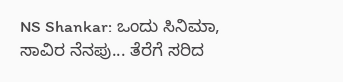NS Shankar: ಒಂದು ಸಿನಿಮಾ, ಸಾವಿರ ನೆನಪು... ತೆರೆಗೆ ಸರಿದ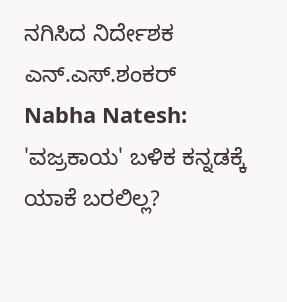ನಗಿಸಿದ ನಿರ್ದೇಶಕ ಎನ್‌.ಎಸ್‌.ಶಂಕರ್‌
Nabha Natesh: 'ವಜ್ರಕಾಯ' ಬಳಿಕ ಕನ್ನಡಕ್ಕೆ ಯಾಕೆ ಬರಲಿಲ್ಲ?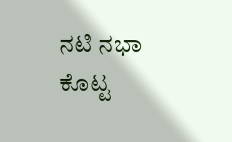ನಟಿ ನಭಾ ಕೊಟ್ಟ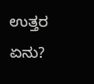ಉತ್ತರ ಏನು?